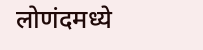लोणंदमध्ये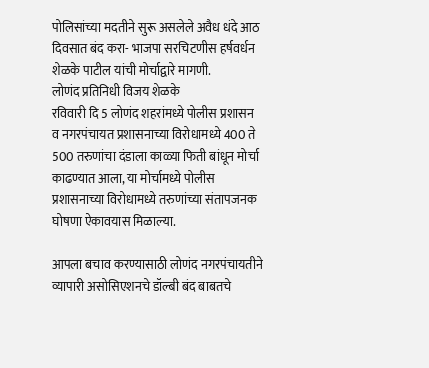पोलिसांच्या मदतीने सुरू असलेले अवैध धंदे आठ दिवसात बंद करा- भाजपा सरचिटणीस हर्षवर्धन शेळके पाटील यांची मोर्चाद्वारे मागणी.
लोणंद प्रतिनिधी विजय शेळके
रविवारी दि 5 लोणंद शहरांमध्ये पोलीस प्रशासन व नगरपंचायत प्रशासनाच्या विरोधामध्ये 400 ते 500 तरुणांचा दंडाला काळ्या फिती बांधून मोर्चा काढण्यात आला, या मोर्चामध्ये पोलीस प्रशासनाच्या विरोधामध्ये तरुणांच्या संतापजनक घोषणा ऐकावयास मिळाल्या.

आपला बचाव करण्यासाठी लोणंद नगरपंचायतीने व्यापारी असोसिएशनचे डॉल्बी बंद बाबतचे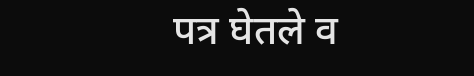पत्र घेतले व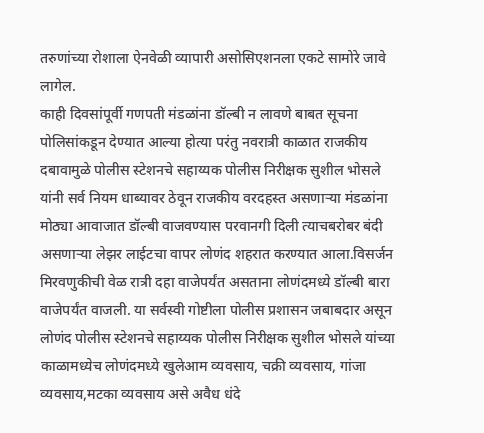तरुणांच्या रोशाला ऐनवेळी व्यापारी असोसिएशनला एकटे सामोरे जावे लागेल.
काही दिवसांपूर्वी गणपती मंडळांना डॉल्बी न लावणे बाबत सूचना पोलिसांकडून देण्यात आल्या होत्या परंतु नवरात्री काळात राजकीय दबावामुळे पोलीस स्टेशनचे सहाय्यक पोलीस निरीक्षक सुशील भोसले यांनी सर्व नियम धाब्यावर ठेवून राजकीय वरदहस्त असणाऱ्या मंडळांना मोठ्या आवाजात डॉल्बी वाजवण्यास परवानगी दिली त्याचबरोबर बंदी असणाऱ्या लेझर लाईटचा वापर लोणंद शहरात करण्यात आला.विसर्जन मिरवणुकीची वेळ रात्री दहा वाजेपर्यंत असताना लोणंदमध्ये डॉल्बी बारा वाजेपर्यंत वाजली. या सर्वस्वी गोष्टीला पोलीस प्रशासन जबाबदार असून लोणंद पोलीस स्टेशनचे सहाय्यक पोलीस निरीक्षक सुशील भोसले यांच्या काळामध्येच लोणंदमध्ये खुलेआम व्यवसाय, चक्री व्यवसाय, गांजा व्यवसाय,मटका व्यवसाय असे अवैध धंदे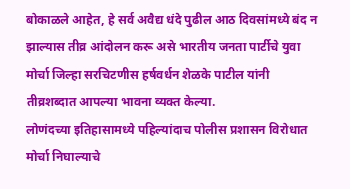बोकाळले आहेत, हे सर्व अवैद्य धंदे पुढील आठ दिवसांमध्ये बंद न झाल्यास तीव्र आंदोलन करू असे भारतीय जनता पार्टीचे युवा मोर्चा जिल्हा सरचिटणीस हर्षवर्धन शेळके पाटील यांनी तीव्रशब्दात आपल्या भावना व्यक्त केल्या.
लोणंदच्या इतिहासामध्ये पहिल्यांदाच पोलीस प्रशासन विरोधात मोर्चा निघाल्याचे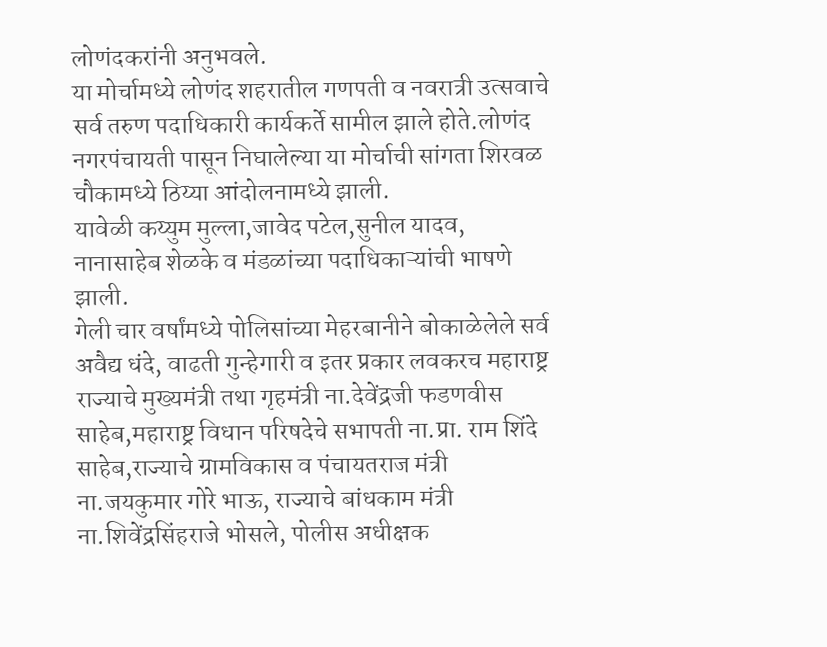लोणंदकरांनी अनुभवले.
या मोर्चामध्ये लोणंद शहरातील गणपती व नवरात्री उत्सवाचे सर्व तरुण पदाधिकारी कार्यकर्ते सामील झाले होते.लोणंद नगरपंचायती पासून निघालेल्या या मोर्चाची सांगता शिरवळ चौकामध्ये ठिय्या आंदोलनामध्ये झाली.
यावेळी कय्युम मुल्ला,जावेद पटेल,सुनील यादव, नानासाहेब शेळके व मंडळांच्या पदाधिकाऱ्यांची भाषणे झाली.
गेली चार वर्षांमध्ये पोलिसांच्या मेहरबानीने बोकाळेलेले सर्व अवैद्य धंदे, वाढती गुन्हेगारी व इतर प्रकार लवकरच महाराष्ट्र राज्याचे मुख्यमंत्री तथा गृहमंत्री ना.देवेंद्रजी फडणवीस साहेब,महाराष्ट्र विधान परिषदेचे सभापती ना.प्रा. राम शिंदे साहेब,राज्याचे ग्रामविकास व पंचायतराज मंत्री ना.जयकुमार गोरे भाऊ, राज्याचे बांधकाम मंत्री ना.शिवेंद्रसिंहराजे भोसले, पोलीस अधीक्षक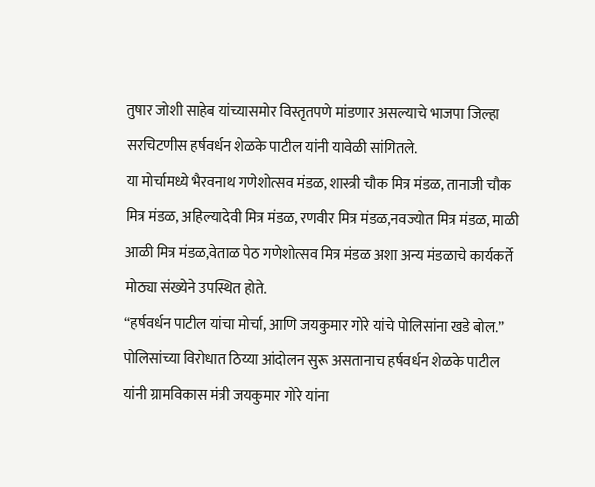तुषार जोशी साहेब यांच्यासमोर विस्तृतपणे मांडणार असल्याचे भाजपा जिल्हा सरचिटणीस हर्षवर्धन शेळके पाटील यांनी यावेळी सांगितले.
या मोर्चामध्ये भैरवनाथ गणेशोत्सव मंडळ, शास्त्री चौक मित्र मंडळ, तानाजी चौक मित्र मंडळ, अहिल्यादेवी मित्र मंडळ, रणवीर मित्र मंडळ,नवज्योत मित्र मंडळ, माळी आळी मित्र मंडळ,वेताळ पेठ गणेशोत्सव मित्र मंडळ अशा अन्य मंडळाचे कार्यकर्ते मोठ्या संख्येने उपस्थित होते.
“हर्षवर्धन पाटील यांचा मोर्चा, आणि जयकुमार गोरे यांचे पोलिसांना खडे बोल.”
पोलिसांच्या विरोधात ठिय्या आंदोलन सुरू असतानाच हर्षवर्धन शेळके पाटील यांनी ग्रामविकास मंत्री जयकुमार गोरे यांना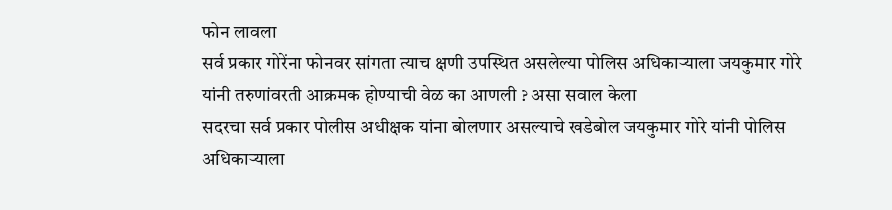फोन लावला
सर्व प्रकार गोरेंना फोनवर सांगता त्याच क्षणी उपस्थित असलेल्या पोलिस अधिकाऱ्याला जयकुमार गोरे यांनी तरुणांवरती आक्रमक होण्याची वेळ का आणली ? असा सवाल केला
सदरचा सर्व प्रकार पोलीस अधीक्षक यांना बोलणार असल्याचे खडेबोल जयकुमार गोरे यांनी पोलिस अधिकाऱ्याला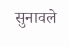सुनावले